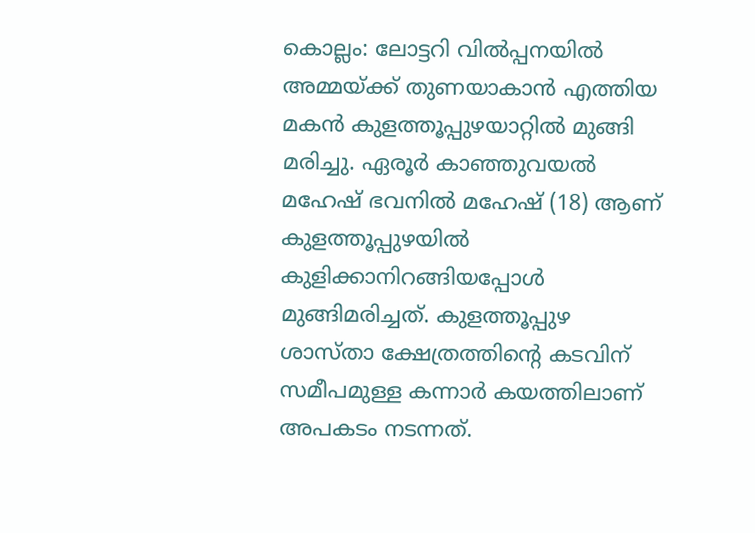കൊല്ലം: ലോട്ടറി വിൽപ്പനയിൽ അമ്മയ്ക്ക് തുണയാകാൻ എത്തിയ മകൻ കുളത്തൂപ്പുഴയാറ്റിൽ മുങ്ങി മരിച്ചു. ഏരൂർ കാഞ്ഞുവയൽ മഹേഷ് ഭവനിൽ മഹേഷ് (18) ആണ് കുളത്തൂപ്പുഴയിൽ കുളിക്കാനിറങ്ങിയപ്പോൾ മുങ്ങിമരിച്ചത്. കുളത്തൂപ്പുഴ ശാസ്താ ക്ഷേത്രത്തിന്റെ കടവിന് സമീപമുള്ള കന്നാർ കയത്തിലാണ് അപകടം നടന്നത്.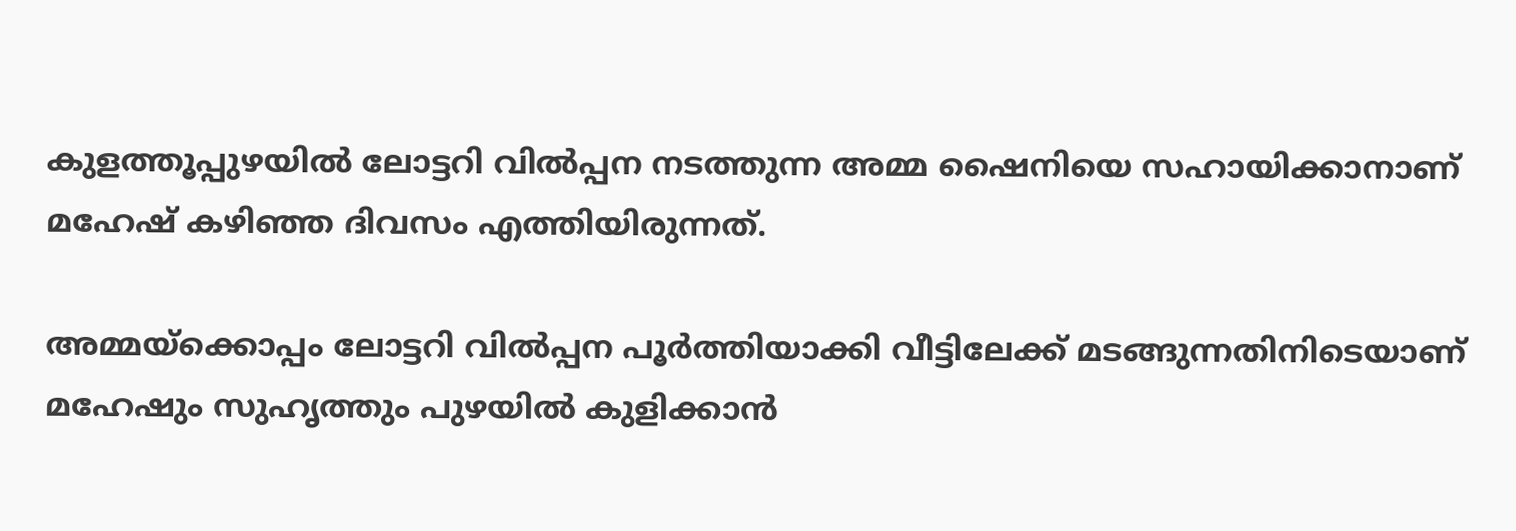കുളത്തൂപ്പുഴയിൽ ലോട്ടറി വിൽപ്പന നടത്തുന്ന അമ്മ ഷൈനിയെ സഹായിക്കാനാണ് മഹേഷ് കഴിഞ്ഞ ദിവസം എത്തിയിരുന്നത്.

അമ്മയ്ക്കൊപ്പം ലോട്ടറി വിൽപ്പന പൂർത്തിയാക്കി വീട്ടിലേക്ക് മടങ്ങുന്നതിനിടെയാണ് മഹേഷും സുഹൃത്തും പുഴയിൽ കുളിക്കാൻ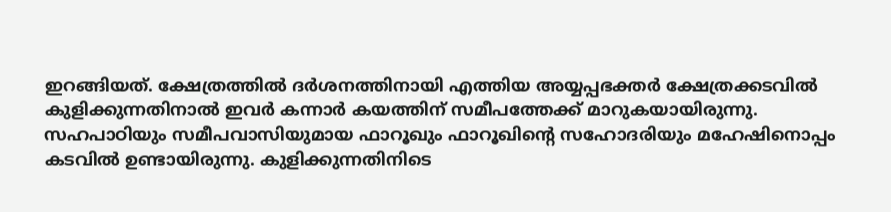ഇറങ്ങിയത്. ക്ഷേത്രത്തിൽ ദർശനത്തിനായി എത്തിയ അയ്യപ്പഭക്തർ ക്ഷേത്രക്കടവിൽ കുളിക്കുന്നതിനാൽ ഇവർ കന്നാർ കയത്തിന് സമീപത്തേക്ക് മാറുകയായിരുന്നു.
സഹപാഠിയും സമീപവാസിയുമായ ഫാറൂഖും ഫാറൂഖിന്റെ സഹോദരിയും മഹേഷിനൊപ്പം കടവിൽ ഉണ്ടായിരുന്നു. കുളിക്കുന്നതിനിടെ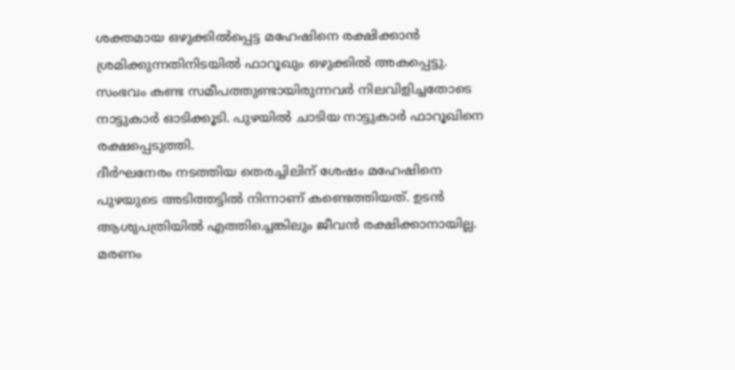ശക്തമായ ഒഴുക്കിൽപ്പെട്ട മഹേഷിനെ രക്ഷിക്കാൻ ശ്രമിക്കുന്നതിനിടയിൽ ഫാറൂഖും ഒഴുക്കിൽ അകപ്പെട്ടു. സംഭവം കണ്ട സമീപത്തുണ്ടായിരുന്നവർ നിലവിളിച്ചതോടെ നാട്ടുകാർ ഓടിക്കൂടി. പുഴയിൽ ചാടിയ നാട്ടുകാർ ഫാറൂഖിനെ രക്ഷപ്പെടുത്തി.
ദീർഘനേരം നടത്തിയ തെരച്ചിലിന് ശേഷം മഹേഷിനെ പുഴയുടെ അടിത്തട്ടിൽ നിന്നാണ് കണ്ടെത്തിയത്. ഉടൻ ആശുപത്രിയിൽ എത്തിച്ചെങ്കിലും ജീവൻ രക്ഷിക്കാനായില്ല. മരണം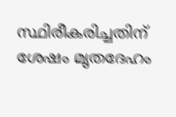സ്ഥിരീകരിച്ചതിന് ശേഷം മൃതദേഹം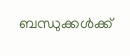ബന്ധുക്കൾക്ക്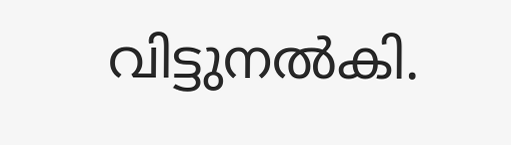വിട്ടുനൽകി.